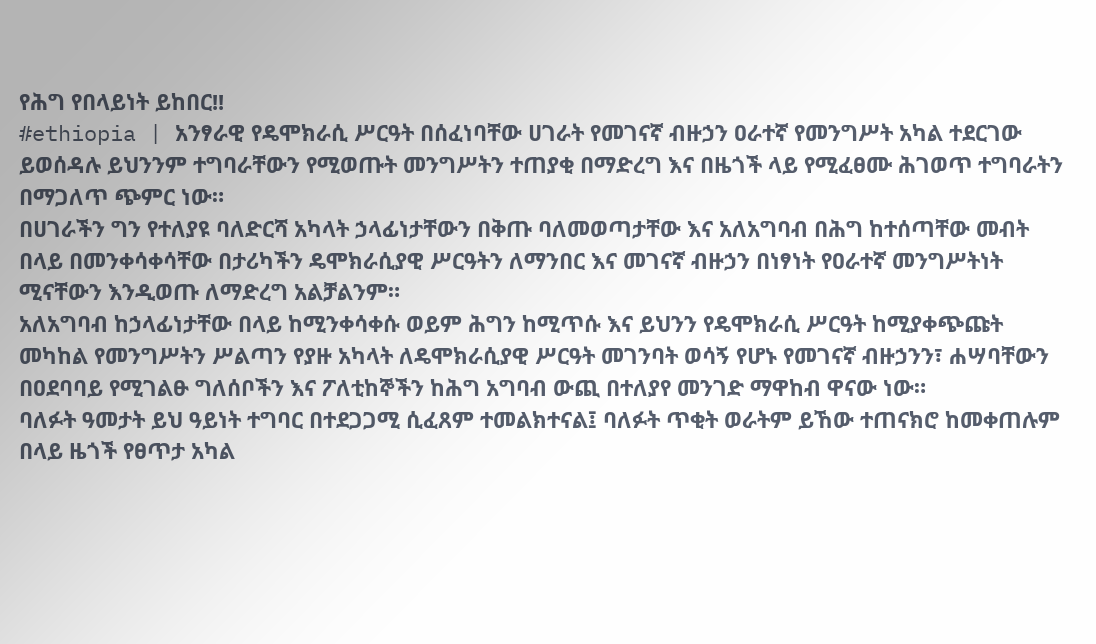የሕግ የበላይነት ይከበር!!
#ethiopia | አንፃራዊ የዴሞክራሲ ሥርዓት በሰፈነባቸው ሀገራት የመገናኛ ብዙኃን ዐራተኛ የመንግሥት አካል ተደርገው ይወሰዳሉ ይህንንም ተግባራቸውን የሚወጡት መንግሥትን ተጠያቂ በማድረግ እና በዜጎች ላይ የሚፈፀሙ ሕገወጥ ተግባራትን በማጋለጥ ጭምር ነው።
በሀገራችን ግን የተለያዩ ባለድርሻ አካላት ኃላፊነታቸውን በቅጡ ባለመወጣታቸው እና አለአግባብ በሕግ ከተሰጣቸው መብት በላይ በመንቀሳቀሳቸው በታሪካችን ዴሞክራሲያዊ ሥርዓትን ለማንበር እና መገናኛ ብዙኃን በነፃነት የዐራተኛ መንግሥትነት ሚናቸውን እንዲወጡ ለማድረግ አልቻልንም።
አለአግባብ ከኃላፊነታቸው በላይ ከሚንቀሳቀሱ ወይም ሕግን ከሚጥሱ እና ይህንን የዴሞክራሲ ሥርዓት ከሚያቀጭጩት መካከል የመንግሥትን ሥልጣን የያዙ አካላት ለዴሞክራሲያዊ ሥርዓት መገንባት ወሳኝ የሆኑ የመገናኛ ብዙኃንን፣ ሐሣባቸውን በዐደባባይ የሚገልፁ ግለሰቦችን እና ፖለቲከኞችን ከሕግ አግባብ ውጪ በተለያየ መንገድ ማዋከብ ዋናው ነው።
ባለፉት ዓመታት ይህ ዓይነት ተግባር በተደጋጋሚ ሲፈጸም ተመልክተናል፤ ባለፉት ጥቂት ወራትም ይኸው ተጠናክሮ ከመቀጠሉም በላይ ዜጎች የፀጥታ አካል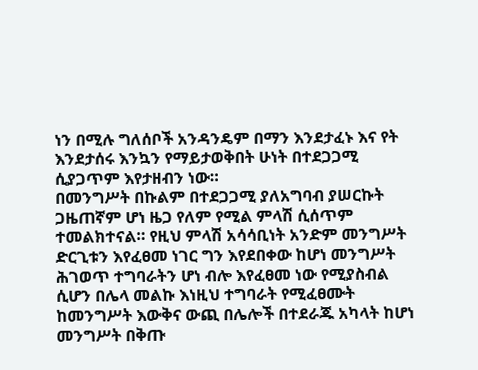ነን በሚሉ ግለሰቦች አንዳንዴም በማን እንደታፈኑ እና የት እንደታሰሩ እንኳን የማይታወቅበት ሁነት በተደጋጋሚ ሲያጋጥም እየታዘብን ነው።
በመንግሥት በኩልም በተደጋጋሚ ያለአግባብ ያሠርኩት ጋዜጠኛም ሆነ ዜጋ የለም የሚል ምላሽ ሲሰጥም ተመልክተናል። የዚህ ምላሽ አሳሳቢነት አንድም መንግሥት ድርጊቱን እየፈፀመ ነገር ግን እየደበቀው ከሆነ መንግሥት ሕገወጥ ተግባራትን ሆነ ብሎ እየፈፀመ ነው የሚያስብል ሲሆን በሌላ መልኩ እነዚህ ተግባራት የሚፈፀሙት ከመንግሥት እውቅና ውጪ በሌሎች በተደራጁ አካላት ከሆነ መንግሥት በቅጡ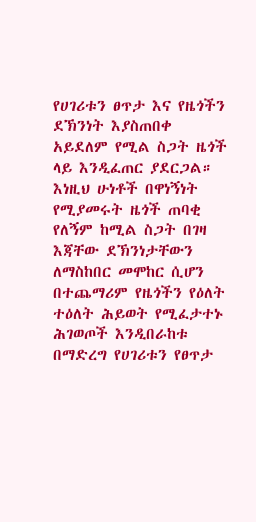የሀገሪቱን ፀጥታ እና የዜጎችን ደኽንነት እያስጠበቀ አይደለም የሚል ስጋት ዜጎች ላይ እንዲፈጠር ያደርጋል።
እነዚህ ሁነቶች በዋነኝነት የሚያመሩት ዜጎች ጠባቂ የለኝም ከሚል ስጋት በገዛ እጃቸው ደኽንነታቸውን ለማስከበር መሞከር ሲሆን በተጨማሪም የዜጎችን የዕለት ተዕለት ሕይወት የሚፈታተኑ ሕገወጦች እንዲበራከቱ በማድረግ የሀገሪቱን የፀጥታ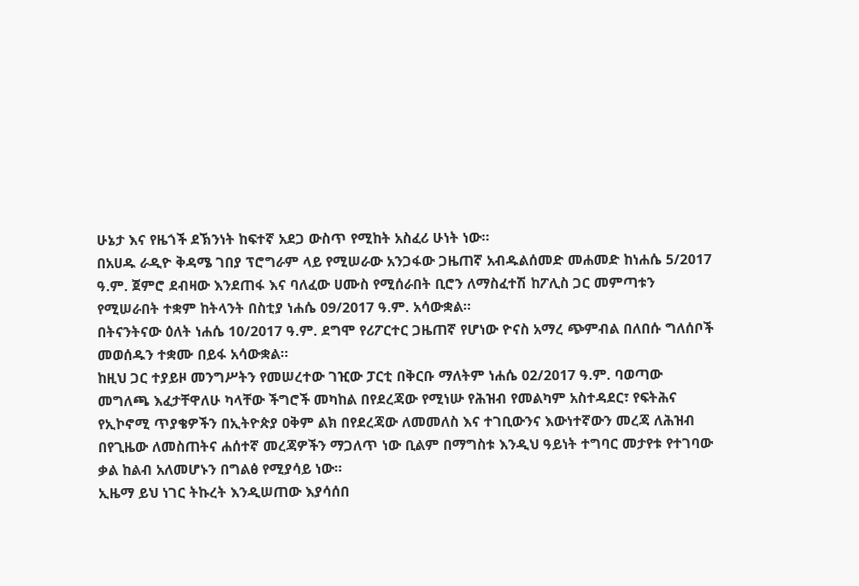ሁኔታ እና የዜጎች ደኽንነት ከፍተኛ አደጋ ውስጥ የሚከት አስፈሪ ሁነት ነው።
በአሀዱ ራዲዮ ቅዳሜ ገበያ ፕሮግራም ላይ የሚሠራው አንጋፋው ጋዜጠኛ አብዱልሰመድ መሐመድ ከነሐሴ 5/2017 ዓ.ም. ጀምሮ ደብዛው እንደጠፋ እና ባለፈው ሀሙስ የሚሰራበት ቢሮን ለማስፈተሽ ከፖሊስ ጋር መምጣቱን የሚሠራበት ተቋም ከትላንት በስቲያ ነሐሴ 09/2017 ዓ.ም. አሳውቋል።
በትናንትናው ዕለት ነሐሴ 10/2017 ዓ.ም. ደግሞ የሪፖርተር ጋዜጠኛ የሆነው ዮናስ አማረ ጭምብል በለበሱ ግለሰቦች መወሰዱን ተቋሙ በይፋ አሳውቋል።
ከዚህ ጋር ተያይዞ መንግሥትን የመሠረተው ገዢው ፓርቲ በቅርቡ ማለትም ነሐሴ 02/2017 ዓ.ም. ባወጣው መግለጫ እፈታቸዋለሁ ካላቸው ችግሮች መካከል በየደረጃው የሚነሡ የሕዝብ የመልካም አስተዳደር፣ የፍትሕና የኢኮኖሚ ጥያቄዎችን በኢትዮጵያ ዐቅም ልክ በየደረጃው ለመመለስ እና ተገቢውንና እውነተኛውን መረጃ ለሕዝብ በየጊዜው ለመስጠትና ሐሰተኛ መረጃዎችን ማጋለጥ ነው ቢልም በማግስቱ እንዲህ ዓይነት ተግባር መታየቱ የተገባው ቃል ከልብ አለመሆኑን በግልፅ የሚያሳይ ነው።
ኢዜማ ይህ ነገር ትኩረት እንዲሠጠው እያሳሰበ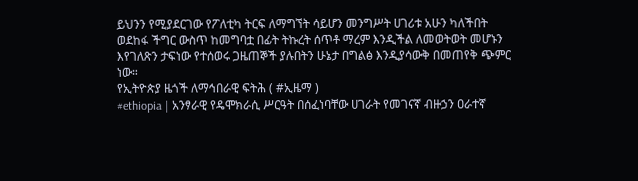ይህንን የሚያደርገው የፖለቲካ ትርፍ ለማግኘት ሳይሆን መንግሥት ሀገሪቱ አሁን ካለችበት ወደከፋ ችግር ውስጥ ከመግባቷ በፊት ትኩረት ሰጥቶ ማረም እንዲችል ለመወትወት መሆኑን እየገለጽን ታፍነው የተሰወሩ ጋዜጠኞች ያሉበትን ሁኔታ በግልፅ እንዲያሳውቅ በመጠየቅ ጭምር ነው።
የኢትዮጵያ ዜጎች ለማኅበራዊ ፍትሕ ( #ኢዜማ )
#ethiopia | አንፃራዊ የዴሞክራሲ ሥርዓት በሰፈነባቸው ሀገራት የመገናኛ ብዙኃን ዐራተኛ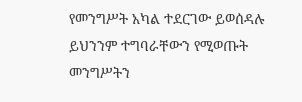የመንግሥት አካል ተደርገው ይወሰዳሉ ይህንንም ተግባራቸውን የሚወጡት መንግሥትን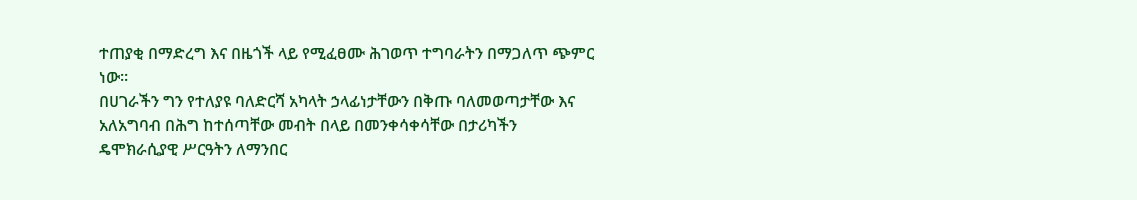ተጠያቂ በማድረግ እና በዜጎች ላይ የሚፈፀሙ ሕገወጥ ተግባራትን በማጋለጥ ጭምር ነው።
በሀገራችን ግን የተለያዩ ባለድርሻ አካላት ኃላፊነታቸውን በቅጡ ባለመወጣታቸው እና አለአግባብ በሕግ ከተሰጣቸው መብት በላይ በመንቀሳቀሳቸው በታሪካችን ዴሞክራሲያዊ ሥርዓትን ለማንበር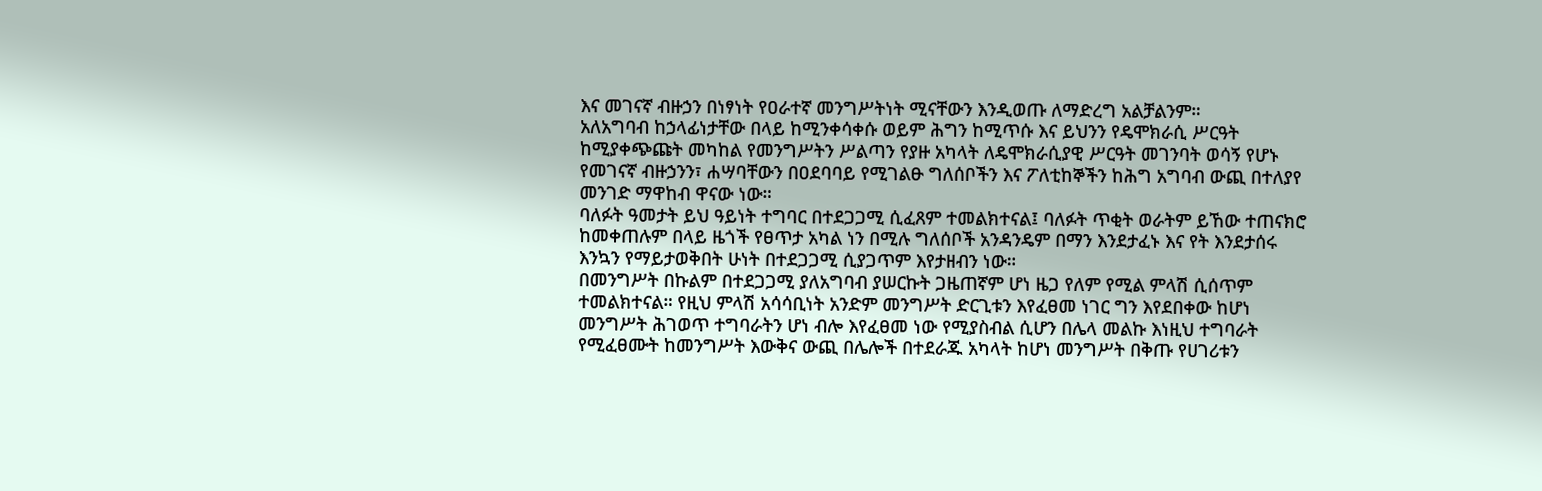እና መገናኛ ብዙኃን በነፃነት የዐራተኛ መንግሥትነት ሚናቸውን እንዲወጡ ለማድረግ አልቻልንም።
አለአግባብ ከኃላፊነታቸው በላይ ከሚንቀሳቀሱ ወይም ሕግን ከሚጥሱ እና ይህንን የዴሞክራሲ ሥርዓት ከሚያቀጭጩት መካከል የመንግሥትን ሥልጣን የያዙ አካላት ለዴሞክራሲያዊ ሥርዓት መገንባት ወሳኝ የሆኑ የመገናኛ ብዙኃንን፣ ሐሣባቸውን በዐደባባይ የሚገልፁ ግለሰቦችን እና ፖለቲከኞችን ከሕግ አግባብ ውጪ በተለያየ መንገድ ማዋከብ ዋናው ነው።
ባለፉት ዓመታት ይህ ዓይነት ተግባር በተደጋጋሚ ሲፈጸም ተመልክተናል፤ ባለፉት ጥቂት ወራትም ይኸው ተጠናክሮ ከመቀጠሉም በላይ ዜጎች የፀጥታ አካል ነን በሚሉ ግለሰቦች አንዳንዴም በማን እንደታፈኑ እና የት እንደታሰሩ እንኳን የማይታወቅበት ሁነት በተደጋጋሚ ሲያጋጥም እየታዘብን ነው።
በመንግሥት በኩልም በተደጋጋሚ ያለአግባብ ያሠርኩት ጋዜጠኛም ሆነ ዜጋ የለም የሚል ምላሽ ሲሰጥም ተመልክተናል። የዚህ ምላሽ አሳሳቢነት አንድም መንግሥት ድርጊቱን እየፈፀመ ነገር ግን እየደበቀው ከሆነ መንግሥት ሕገወጥ ተግባራትን ሆነ ብሎ እየፈፀመ ነው የሚያስብል ሲሆን በሌላ መልኩ እነዚህ ተግባራት የሚፈፀሙት ከመንግሥት እውቅና ውጪ በሌሎች በተደራጁ አካላት ከሆነ መንግሥት በቅጡ የሀገሪቱን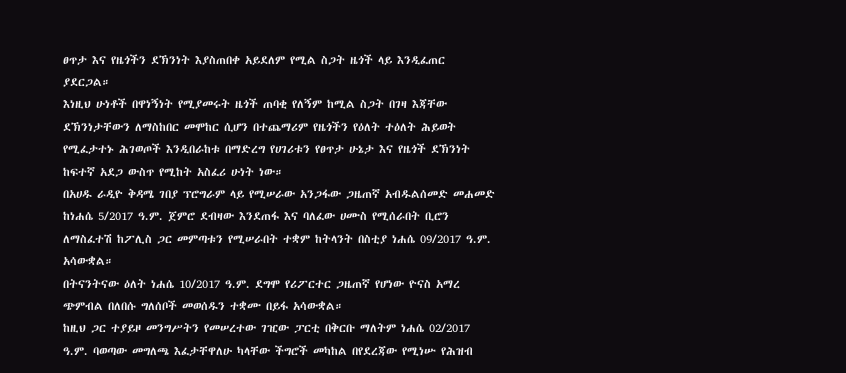ፀጥታ እና የዜጎችን ደኽንነት እያስጠበቀ አይደለም የሚል ስጋት ዜጎች ላይ እንዲፈጠር ያደርጋል።
እነዚህ ሁነቶች በዋነኝነት የሚያመሩት ዜጎች ጠባቂ የለኝም ከሚል ስጋት በገዛ እጃቸው ደኽንነታቸውን ለማስከበር መሞከር ሲሆን በተጨማሪም የዜጎችን የዕለት ተዕለት ሕይወት የሚፈታተኑ ሕገወጦች እንዲበራከቱ በማድረግ የሀገሪቱን የፀጥታ ሁኔታ እና የዜጎች ደኽንነት ከፍተኛ አደጋ ውስጥ የሚከት አስፈሪ ሁነት ነው።
በአሀዱ ራዲዮ ቅዳሜ ገበያ ፕሮግራም ላይ የሚሠራው አንጋፋው ጋዜጠኛ አብዱልሰመድ መሐመድ ከነሐሴ 5/2017 ዓ.ም. ጀምሮ ደብዛው እንደጠፋ እና ባለፈው ሀሙስ የሚሰራበት ቢሮን ለማስፈተሽ ከፖሊስ ጋር መምጣቱን የሚሠራበት ተቋም ከትላንት በስቲያ ነሐሴ 09/2017 ዓ.ም. አሳውቋል።
በትናንትናው ዕለት ነሐሴ 10/2017 ዓ.ም. ደግሞ የሪፖርተር ጋዜጠኛ የሆነው ዮናስ አማረ ጭምብል በለበሱ ግለሰቦች መወሰዱን ተቋሙ በይፋ አሳውቋል።
ከዚህ ጋር ተያይዞ መንግሥትን የመሠረተው ገዢው ፓርቲ በቅርቡ ማለትም ነሐሴ 02/2017 ዓ.ም. ባወጣው መግለጫ እፈታቸዋለሁ ካላቸው ችግሮች መካከል በየደረጃው የሚነሡ የሕዝብ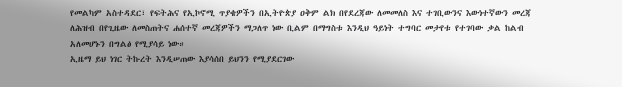የመልካም አስተዳደር፣ የፍትሕና የኢኮኖሚ ጥያቄዎችን በኢትዮጵያ ዐቅም ልክ በየደረጃው ለመመለስ እና ተገቢውንና እውነተኛውን መረጃ ለሕዝብ በየጊዜው ለመስጠትና ሐሰተኛ መረጃዎችን ማጋለጥ ነው ቢልም በማግስቱ እንዲህ ዓይነት ተግባር መታየቱ የተገባው ቃል ከልብ አለመሆኑን በግልፅ የሚያሳይ ነው።
ኢዜማ ይህ ነገር ትኩረት እንዲሠጠው እያሳሰበ ይህንን የሚያደርገው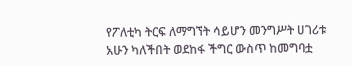የፖለቲካ ትርፍ ለማግኘት ሳይሆን መንግሥት ሀገሪቱ አሁን ካለችበት ወደከፋ ችግር ውስጥ ከመግባቷ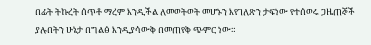በፊት ትኩረት ሰጥቶ ማረም እንዲችል ለመወትወት መሆኑን እየገለጽን ታፍነው የተሰወሩ ጋዜጠኞች ያሉበትን ሁኔታ በግልፅ እንዲያሳውቅ በመጠየቅ ጭምር ነው።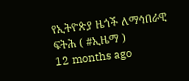የኢትዮጵያ ዜጎች ለማኅበራዊ ፍትሕ ( #ኢዜማ )
12 months ago